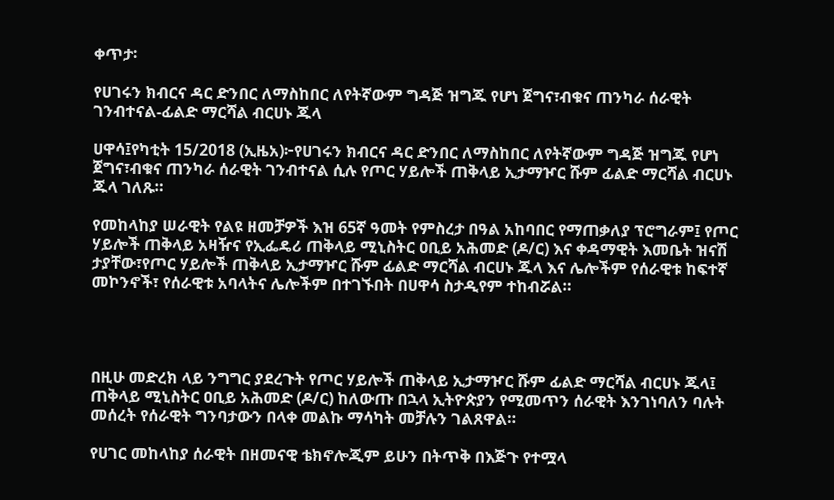ቀጥታ፡

የሀገሩን ክብርና ዳር ድንበር ለማስከበር ለየትኛውም ግዳጅ ዝግጁ የሆነ ጀግና፣ብቁና ጠንካራ ሰራዊት ገንብተናል-ፊልድ ማርሻል ብርሀኑ ጁላ

ሀዋሳ፤የካቲት 15/2018 (ኢዜአ)፦የሀገሩን ክብርና ዳር ድንበር ለማስከበር ለየትኛውም ግዳጅ ዝግጁ የሆነ ጀግና፣ብቁና ጠንካራ ሰራዊት ገንብተናል ሲሉ የጦር ሃይሎች ጠቅላይ ኢታማዦር ሹም ፊልድ ማርሻል ብርሀኑ ጁላ ገለጹ።

የመከላከያ ሠራዊት የልዩ ዘመቻዎች እዝ 65ኛ ዓመት የምስረታ በዓል አከባበር የማጠቃለያ ፕሮግራም፤ የጦር ሃይሎች ጠቅላይ አዛዥና የኢፌዴሪ ጠቅላይ ሚኒስትር ዐቢይ አሕመድ (ዶ/ር) እና ቀዳማዊት እመቤት ዝናሽ ታያቸው፣የጦር ሃይሎች ጠቅላይ ኢታማዦር ሹም ፊልድ ማርሻል ብርሀኑ ጁላ እና ሌሎችም የሰራዊቱ ከፍተኛ መኮንኖች፣ የሰራዊቱ አባላትና ሌሎችም በተገኙበት በሀዋሳ ስታዲየም ተከብሯል።




በዚሁ መድረክ ላይ ንግግር ያደረጉት የጦር ሃይሎች ጠቅላይ ኢታማዦር ሹም ፊልድ ማርሻል ብርሀኑ ጁላ፤ ጠቅላይ ሚኒስትር ዐቢይ አሕመድ (ዶ/ር) ከለውጡ በኋላ ኢትዮጵያን የሚመጥን ሰራዊት እንገነባለን ባሉት መሰረት የሰራዊት ግንባታውን በላቀ መልኩ ማሳካት መቻሉን ገልጸዋል።

የሀገር መከላከያ ሰራዊት በዘመናዊ ቴክኖሎጂም ይሁን በትጥቅ በእጅጉ የተሟላ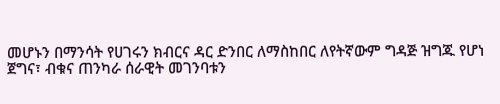መሆኑን በማንሳት የሀገሩን ክብርና ዳር ድንበር ለማስከበር ለየትኛውም ግዳጅ ዝግጁ የሆነ ጀግና፣ ብቁና ጠንካራ ሰራዊት መገንባቱን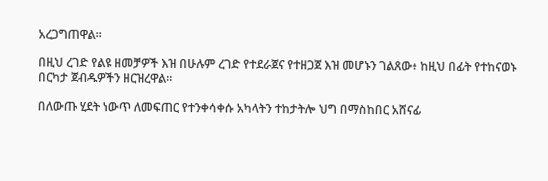አረጋግጠዋል።

በዚህ ረገድ የልዩ ዘመቻዎች እዝ በሁሉም ረገድ የተደራጀና የተዘጋጀ እዝ መሆኑን ገልጸው፥ ከዚህ በፊት የተከናወኑ በርካታ ጀብዱዎችን ዘርዝረዋል።

በለውጡ ሂደት ነውጥ ለመፍጠር የተንቀሳቀሱ አካላትን ተከታትሎ ህግ በማስከበር አሸናፊ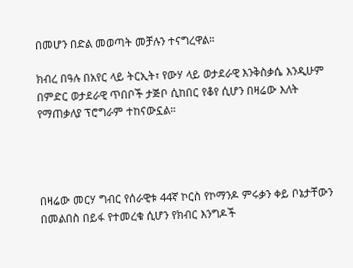በመሆን በድል መወጣት መቻሉን ተናግረዋል።

ክብረ በዓሉ በአየር ላይ ትርኢት፣ የውሃ ላይ ወታደራዊ እንቅስቃሴ እንዲሁም በምድር ወታደራዊ ጥበቦች ታጅቦ ሲከበር የቆየ ሲሆን በዛሬው እለት የማጠቃለያ ፕሮግራም ተከናውኗል።




በዛሬው መርሃ ግብር የሰራዊቱ 44ኛ ኮርስ የኮማንዶ ምሩቃን ቀይ ቦኔታቸውን በመልበስ በይፋ የተመረቁ ሲሆን የክብር እንግዶች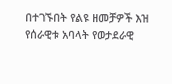በተገኙበት የልዩ ዘመቻዎች እዝ የሰራዊቱ አባላት የወታደራዊ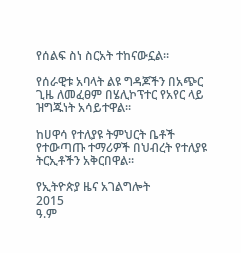የሰልፍ ስነ ስርአት ተከናውኗል።

የሰራዊቱ አባላት ልዩ ግዳጆችን በአጭር ጊዜ ለመፈፀም በሄሊኮፕተር የአየር ላይ ዝግጁነት አሳይተዋል።

ከሀዋሳ የተለያዩ ትምህርት ቤቶች የተውጣጡ ተማሪዎች በህብረት የተለያዩ ትርኢቶችን አቅርበዋል።

የኢትዮጵያ ዜና አገልግሎት
2015
ዓ.ም